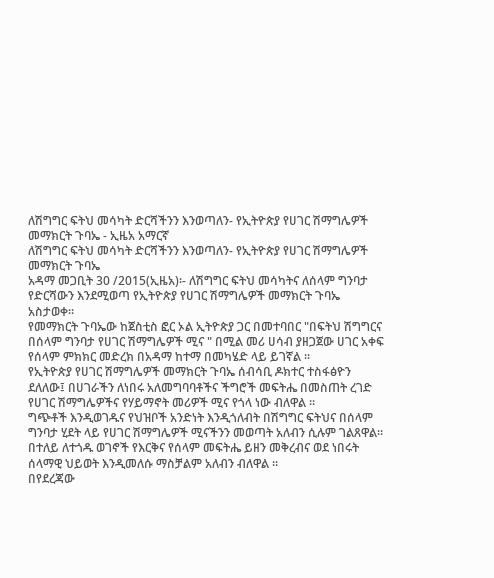ለሽግግር ፍትህ መሳካት ድርሻችንን እንወጣለን- የኢትዮጵያ የሀገር ሽማግሌዎች መማክርት ጉባኤ - ኢዜአ አማርኛ
ለሽግግር ፍትህ መሳካት ድርሻችንን እንወጣለን- የኢትዮጵያ የሀገር ሽማግሌዎች መማክርት ጉባኤ
አዳማ መጋቢት 30 /2015(ኢዜአ)፡- ለሽግግር ፍትህ መሳካትና ለሰላም ግንባታ የድርሻውን እንደሚወጣ የኢትዮጵያ የሀገር ሽማግሌዎች መማክርት ጉባኤ አስታወቀ።
የመማክርት ጉባኤው ከጀስቲስ ፎር ኦል ኢትዮጵያ ጋር በመተባበር "በፍትህ ሽግግርና በሰላም ግንባታ የሀገር ሽማግሌዎች ሚና " በሚል መሪ ሀሳብ ያዘጋጀው ሀገር አቀፍ የሰላም ምክክር መድረክ በአዳማ ከተማ በመካሄድ ላይ ይገኛል ።
የኢትዮጵያ የሀገር ሽማግሌዎች መማክርት ጉባኤ ሰብሳቢ ዶክተር ተስፋፅዮን ደለለው፤ በሀገራችን ለነበሩ አለመግባባቶችና ችግሮች መፍትሔ በመስጠት ረገድ የሀገር ሽማግሌዎችና የሃይማኖት መሪዎች ሚና የጎላ ነው ብለዋል ።
ግጭቶች እንዲወገዱና የህዝቦች አንድነት እንዲጎለብት በሽግግር ፍትህና በሰላም ግንባታ ሂደት ላይ የሀገር ሽማግሌዎች ሚናችንን መወጣት አለብን ሲሉም ገልጸዋል።
በተለይ ለተጎዱ ወገኖች የእርቅና የሰላም መፍትሔ ይዘን መቅረብና ወደ ነበሩት ሰላማዊ ህይወት እንዲመለሱ ማስቻልም አለብን ብለዋል ።
በየደረጃው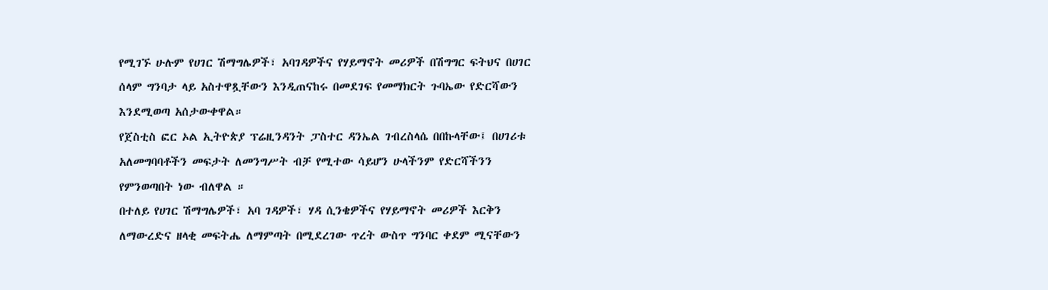የሚገኙ ሁሉም የሀገር ሽማግሌዎች፣ አባገዳዎችና የሃይማኖት መሪዎች በሽግግር ፍትህና በሀገር ሰላም ግንባታ ላይ አስተዋጿቸውን እንዲጠናከሩ በመደገፍ የመማክርት ጉባኤው የድርሻውን እንደሚወጣ አሰታውቀዋል።
የጀስቲስ ፎር ኦል ኢትዮጵያ ፕሬዚንዳንት ፓስተር ዳንኤል ገብረስላሴ በበኩላቸው፤ በሀገሪቱ አለመግባባቶችን መፍታት ለመንግሥት ብቻ የሚተው ሳይሆን ሁላችንም የድርሻችንን የምንወጣበት ነው ብለዋል ።
በተለይ የሀገር ሽማግሌዎች፣ አባ ገዳዎች፣ ሃዳ ሲንቄዎችና የሃይማኖት መሪዎች እርቅን ለማውረድና ዘላቂ መፍትሔ ለማምጣት በሚደረገው ጥረት ውስጥ ግንባር ቀደም ሚናቸውን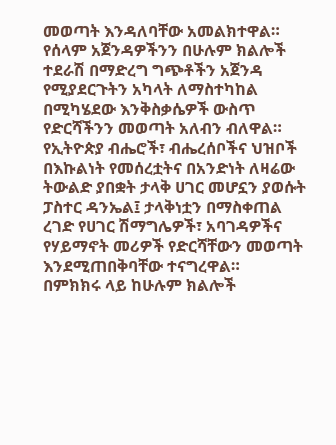መወጣት እንዳለባቸው አመልክተዋል።
የሰላም አጀንዳዎችንን በሁሉም ክልሎች ተደራሽ በማድረግ ግጭቶችን አጀንዳ የሚያደርጉትን አካላት ለማስተካከል በሚካሄደው እንቅስቃሴዎች ውስጥ የድርሻችንን መወጣት አለብን ብለዋል።
የኢትዮጵያ ብሔሮች፣ ብሔረሰቦችና ህዝቦች በእኩልነት የመሰረቷትና በአንድነት ለዛሬው ትውልድ ያበቋት ታላቅ ሀገር መሆኗን ያወሱት ፓስተር ዳንኤል፤ ታላቅነቷን በማስቀጠል ረገድ የሀገር ሽማግሌዎች፣ አባገዳዎችና የሃይማኖት መሪዎች የድርሻቸውን መወጣት እንደሚጠበቅባቸው ተናግረዋል።
በምክክሩ ላይ ከሁሉም ክልሎች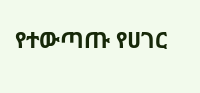የተውጣጡ የሀገር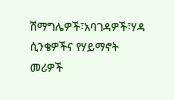ሽማግሌዎች፣አባገዳዎች፣ሃዳ ሲንቄዎችና የሃይማኖት መሪዎች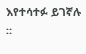እየተሳተፉ ይገኛሉ ።